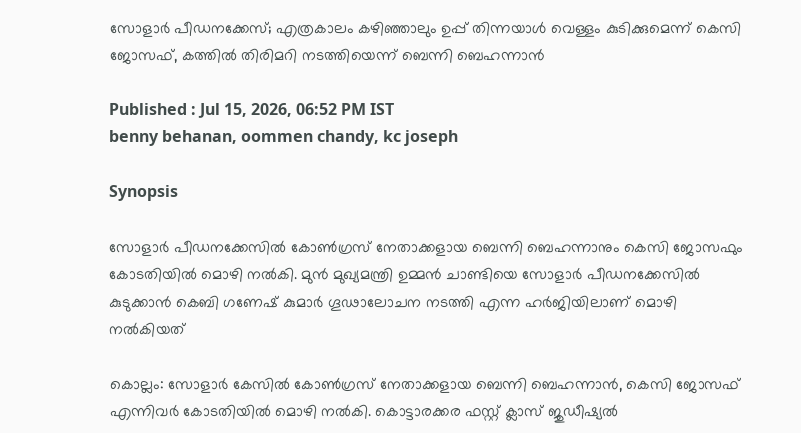സോളാർ പീഡനക്കേസ്; എത്രകാലം കഴിഞ്ഞാലും ഉപ്പ് തിന്നയാൾ വെള്ളം കുടിക്കുമെന്ന് കെസി ജോസഫ്, കത്തിൽ തിരിമറി നടത്തിയെന്ന് ബെന്നി ബെഹന്നാൻ

Published : Jul 15, 2026, 06:52 PM IST
benny behanan, oommen chandy, kc joseph

Synopsis

സോളാർ പീഡനക്കേസിൽ കോൺഗ്രസ് നേതാക്കളായ ബെന്നി ബെഹന്നാനും കെസി ജോസഫും കോടതിയിൽ മൊഴി നൽകി. മുൻ മുഖ്യമന്ത്രി ഉമ്മൻ ചാണ്ടിയെ സോളാർ പീഡനക്കേസിൽ കുടുക്കാൻ കെബി ഗണേഷ് കുമാർ ഗൂഢാലോചന നടത്തി എന്ന ഹർജിയിലാണ് മൊഴി നൽകിയത്

കൊല്ലം: സോളാർ കേസിൽ കോൺഗ്രസ് നേതാക്കളായ ബെന്നി ബെഹന്നാൻ, കെസി ജോസഫ് എന്നിവർ കോടതിയിൽ മൊഴി നൽകി. കൊട്ടാരക്കര ഫസ്റ്റ് ക്ലാസ് ജുഡീഷ്യൽ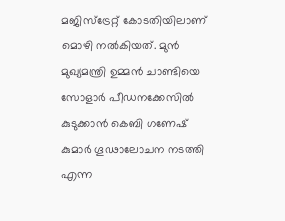മജിസ്ട്രേറ്റ് കോടതിയിലാണ് മൊഴി നൽകിയത്. മുൻ മുഖ്യമന്ത്രി ഉമ്മൻ ചാണ്ടിയെ സോളാർ പീഡനക്കേസിൽ കുടുക്കാൻ കെബി ഗണേഷ് കുമാർ ഗൂഢാലോചന നടത്തി എന്ന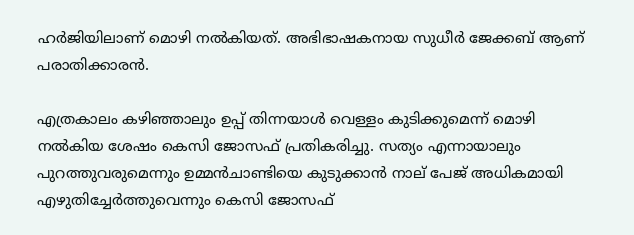ഹർജിയിലാണ് മൊഴി നൽകിയത്. അഭിഭാഷകനായ സുധീർ ജേക്കബ് ആണ് പരാതിക്കാരൻ.

എത്രകാലം കഴിഞ്ഞാലും ഉപ്പ് തിന്നയാൾ വെള്ളം കുടിക്കുമെന്ന് മൊഴി നൽകിയ ശേഷം കെസി ജോസഫ് പ്രതികരിച്ചു. സത്യം എന്നായാലും പുറത്തുവരുമെന്നും ഉമ്മൻചാണ്ടിയെ കുടുക്കാൻ നാല് പേജ് അധികമായി എഴുതിച്ചേർത്തുവെന്നും കെസി ജോസഫ്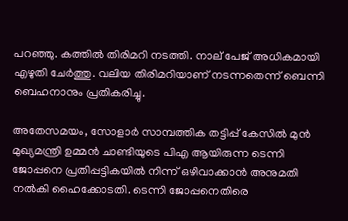പറഞ്ഞു. കത്തിൽ തിരിമറി നടത്തി. നാല് പേജ് അധികമായി എഴുതി ചേർത്തു. വലിയ തിരിമറിയാണ് നടന്നതെന്ന് ബെന്നി ബെഹനാനും പ്രതികരിച്ചു.

അതേസമയം, സോളാർ സാമ്പത്തിക തട്ടിപ്പ് കേസിൽ മുൻ മുഖ്യമന്ത്രി ഉമ്മൻ ചാണ്ടിയുടെ പിഎ ആയിരുന്ന ടെന്നി ജോപ്പനെ പ്രതിപ്പട്ടികയിൽ നിന്ന് ഒഴിവാക്കാൻ അനുമതി നൽകി ഹൈക്കോടതി. ടെന്നി ജോപ്പനെതിരെ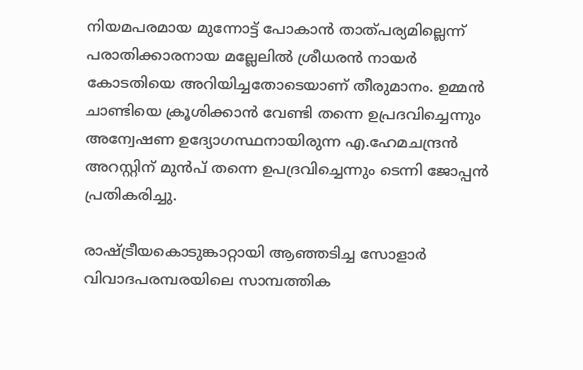നിയമപരമായ മുന്നോട്ട് പോകാൻ താത്പര്യമില്ലെന്ന് പരാതിക്കാരനായ മല്ലേലിൽ ശ്രീധരൻ നായർ കോടതിയെ അറിയിച്ചതോടെയാണ് തീരുമാനം. ഉമ്മൻ ചാണ്ടിയെ ക്രൂശിക്കാൻ വേണ്ടി തന്നെ ഉപ്രദവിച്ചെന്നും അന്വേഷണ ഉദ്യോഗസ്ഥനായിരുന്ന എ.ഹേമചന്ദ്രൻ അറസ്റ്റിന് മുൻപ് തന്നെ ഉപദ്രവിച്ചെന്നും ടെന്നി ജോപ്പൻ പ്രതികരിച്ചു.

രാഷ്ട്രീയകൊടുങ്കാറ്റായി ആഞ്ഞടിച്ച സോളാർ വിവാദപരമ്പരയിലെ സാമ്പത്തിക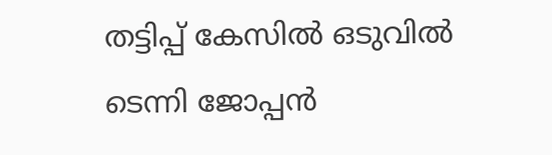തട്ടിപ്പ് കേസിൽ ഒടുവിൽ ടെന്നി ജോപ്പൻ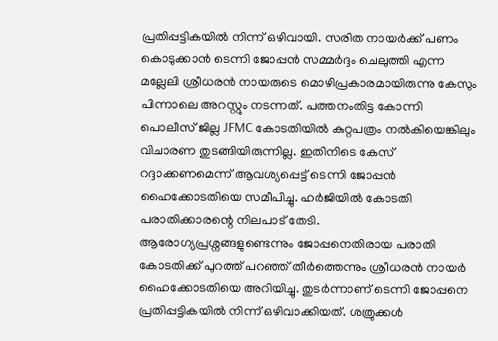പ്രതിപ്പട്ടികയിൽ നിന്ന് ഒഴിവായി. സരിത നായർക്ക് പണം കൊടുക്കാൻ ടെന്നി ജോപ്പൻ സമ്മർദ്ദം ചെലുത്തി എന്ന മല്ലേലി ശ്രീധരൻ നായരുടെ മൊഴിപ്രകാരമായിരുന്നു കേസും പിന്നാലെ അറസ്റ്റും നടന്നത്. പത്തനംതിട്ട കോന്നി പൊലീസ് ജില്ല JFMC കോടതിയിൽ കുറ്റപത്രം നൽകിയെങ്കിലും വിചാരണ തുടങ്ങിയിരുന്നില്ല. ഇതിനിടെ കേസ് റദ്ദാക്കണമെന്ന് ആവശ്യപ്പെട്ട് ടെന്നി ജോപ്പൻ ഹൈക്കോടതിയെ സമീപിച്ചു. ഹർജിയിൽ കോടതി പരാതിക്കാരന്റെ നിലപാട് തേടി. ആരോഗ്യപ്രശ്നങ്ങളുണ്ടെന്നും ജോപ്പനെതിരായ പരാതി കോടതിക്ക് പുറത്ത് പറഞ്ഞ് തീ‍ർത്തെന്നും ശ്രീധരൻ നായർ ഹൈക്കോടതിയെ അറിയിച്ചു. തുടർന്നാണ് ടെന്നി ജോപ്പനെ പ്രതിപ്പട്ടികയിൽ നിന്ന് ഒഴിവാക്കിയത്. ശത്രുക്കൾ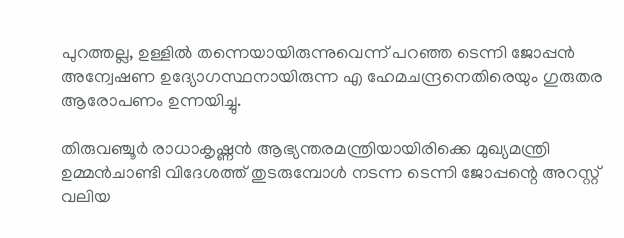പുറത്തല്ല, ഉള്ളിൽ തന്നെയായിരുന്നുവെന്ന് പറഞ്ഞ ടെന്നി ജോപ്പൻ അന്വേഷണ ഉദ്യോഗസ്ഥനായിരുന്ന എ ഹേമചന്ദ്രനെതിരെയും ഗുരുതര ആരോപണം ഉന്നയിച്ചു.

തിരുവഞ്ചൂർ രാധാകൃഷ്ണൻ ആഭ്യന്തരമന്ത്രിയായിരിക്കെ മുഖ്യമന്ത്രി ഉമ്മൻചാണ്ടി വിദേശത്ത് തുടരുമ്പോൾ നടന്ന ടെന്നി ജോപ്പന്റെ അറസ്റ്റ് വലിയ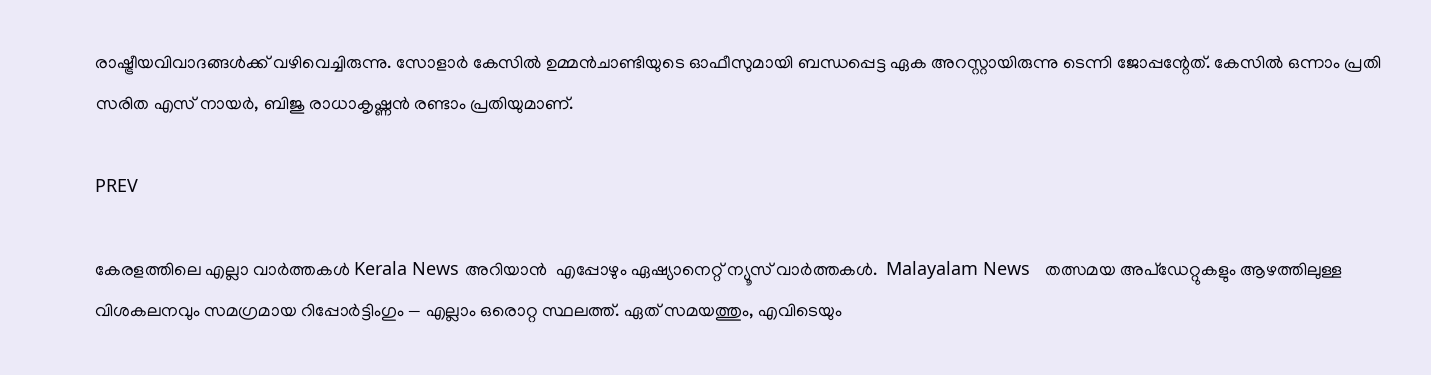രാഷ്ട്രീയവിവാദങ്ങൾക്ക് വഴിവെച്ചിരുന്നു. സോളാർ കേസിൽ ഉമ്മൻചാണ്ടിയുടെ ഓഫീസുമായി ബന്ധപ്പെട്ട ഏക അറസ്റ്റായിരുന്നു ടെന്നി ജോപ്പന്റേത്. കേസിൽ ഒന്നാം പ്രതി സരിത എസ് നായർ, ബിജു രാധാകൃഷ്ണൻ രണ്ടാം പ്രതിയുമാണ്.

PREV

കേരളത്തിലെ എല്ലാ വാർത്തകൾ Kerala News അറിയാൻ  എപ്പോഴും ഏഷ്യാനെറ്റ് ന്യൂസ് വാർത്തകൾ.  Malayalam News   തത്സമയ അപ്‌ഡേറ്റുകളും ആഴത്തിലുള്ള വിശകലനവും സമഗ്രമായ റിപ്പോർട്ടിംഗും — എല്ലാം ഒരൊറ്റ സ്ഥലത്ത്. ഏത് സമയത്തും, എവിടെയും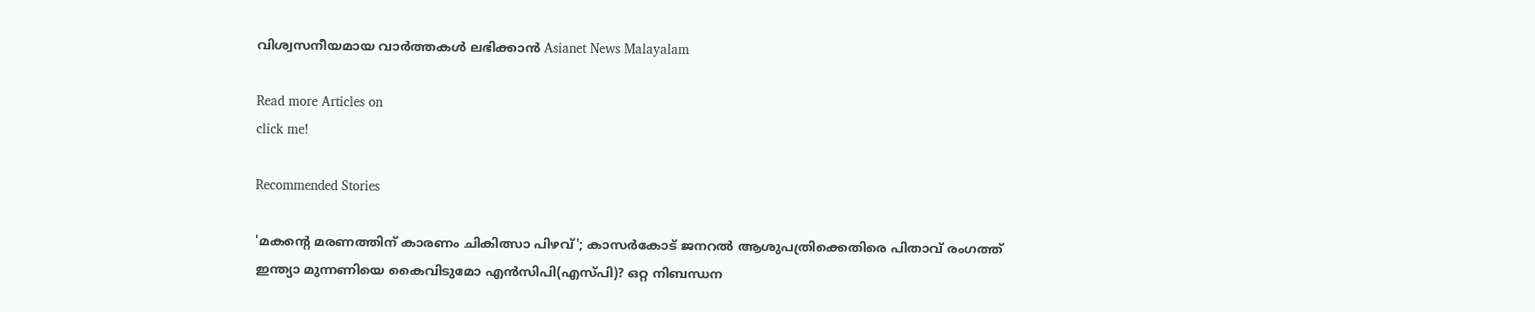വിശ്വസനീയമായ വാർത്തകൾ ലഭിക്കാൻ Asianet News Malayalam

Read more Articles on
click me!

Recommended Stories

'മകന്റെ മരണത്തിന് കാരണം ചികിത്സാ പിഴവ്'; കാസർകോട് ജനറൽ ആശുപത്രിക്കെതിരെ പിതാവ് രംഗത്ത്
ഇന്ത്യാ മുന്നണിയെ കൈവിടുമോ എൻസിപി(എസ്പി)? ഒറ്റ നിബന്ധന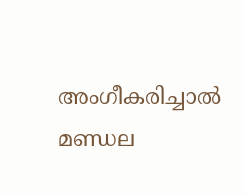അംഗീകരിച്ചാൽ മണ്ഡല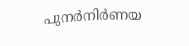പുനർനിർണയ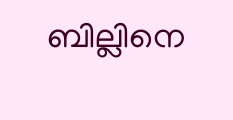ബില്ലിനെ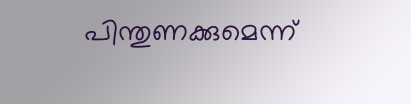പിന്തുണക്കുമെന്ന്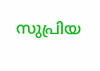സുപ്രിയ